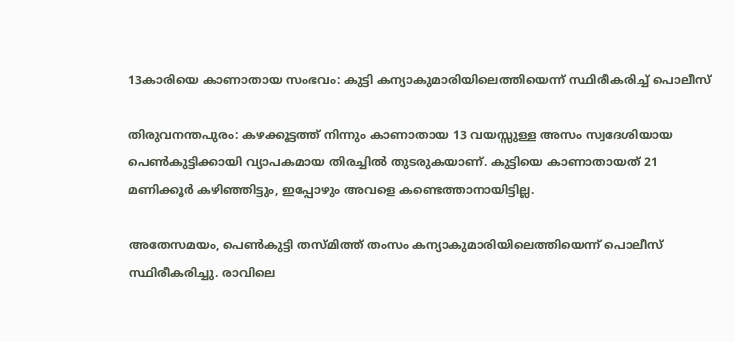13കാരിയെ കാണാതായ സംഭവം: കുട്ടി കന്യാകുമാരിയിലെത്തിയെന്ന് സ്ഥിരീകരിച്ച്‌ പൊലീസ്

തിരുവനന്തപുരം: കഴക്കൂട്ടത്ത് നിന്നും കാണാതായ 13 വയസ്സുള്ള അസം സ്വദേശിയായ പെൺകുട്ടിക്കായി വ്യാപകമായ തിരച്ചിൽ തുടരുകയാണ്. കുട്ടിയെ കാണാതായത് 21 മണിക്കൂർ കഴിഞ്ഞിട്ടും, ഇപ്പോഴും അവളെ കണ്ടെത്താനായിട്ടില്ല.

അതേസമയം, പെൺകുട്ടി തസ്മിത്ത് തംസം കന്യാകുമാരിയിലെത്തിയെന്ന് പൊലീസ് സ്ഥിരീകരിച്ചു. രാവിലെ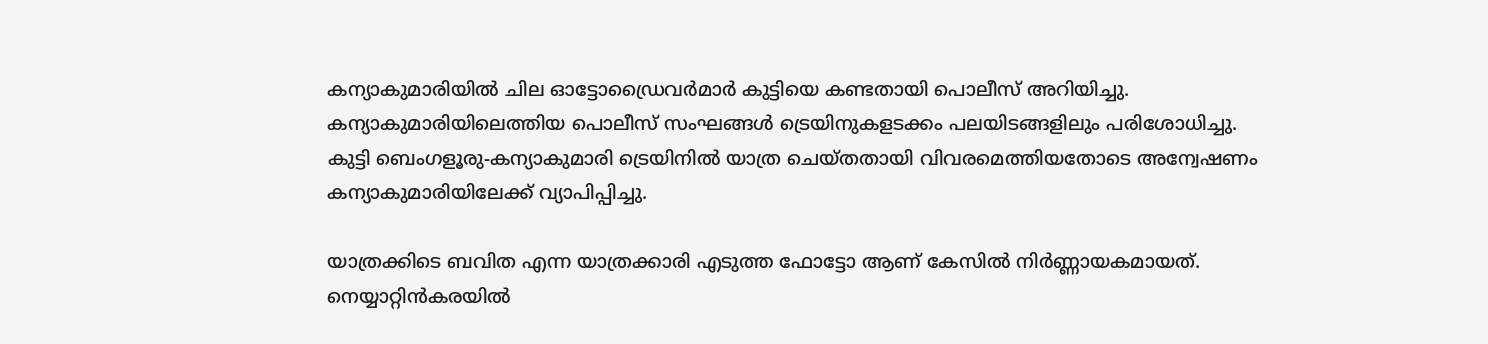കന്യാകുമാരിയിൽ ചില ഓട്ടോഡ്രൈവർമാർ കുട്ടിയെ കണ്ടതായി പൊലീസ് അറിയിച്ചു. കന്യാകുമാരിയിലെത്തിയ പൊലീസ് സംഘങ്ങൾ ട്രെയിനുകളടക്കം പലയിടങ്ങളിലും പരിശോധിച്ചു. കുട്ടി ബെംഗളൂരു-കന്യാകുമാരി ട്രെയിനിൽ യാത്ര ചെയ്തതായി വിവരമെത്തിയതോടെ അന്വേഷണം കന്യാകുമാരിയിലേക്ക് വ്യാപിപ്പിച്ചു.

യാത്രക്കിടെ ബവിത എന്ന യാത്രക്കാരി എടുത്ത ഫോട്ടോ ആണ് കേസിൽ നിർണ്ണായകമായത്. നെയ്യാറ്റിൻകരയിൽ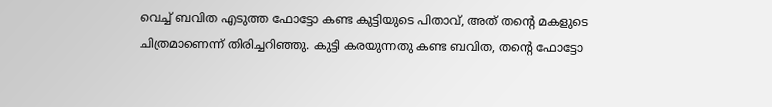വെച്ച് ബവിത എടുത്ത ഫോട്ടോ കണ്ട കുട്ടിയുടെ പിതാവ്, അത് തന്റെ മകളുടെ ചിത്രമാണെന്ന് തിരിച്ചറിഞ്ഞു. കുട്ടി കരയുന്നതു കണ്ട ബവിത, തൻ്റെ ഫോട്ടോ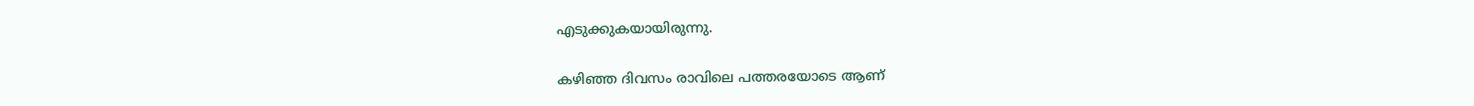എടുക്കുകയായിരുന്നു.

കഴിഞ്ഞ ദിവസം രാവിലെ പത്തരയോടെ ആണ്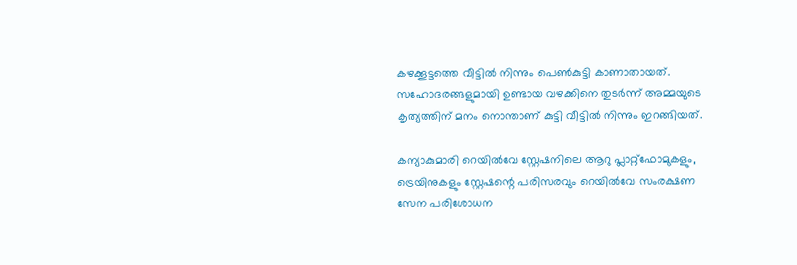കഴക്കൂട്ടത്തെ വീട്ടിൽ നിന്നും പെൺകുട്ടി കാണാതായത്. സഹോദരങ്ങളുമായി ഉണ്ടായ വഴക്കിനെ തുടർന്ന് അമ്മയുടെ കൃത്യത്തിന് മനം നൊന്താണ് കുട്ടി വീട്ടിൽ നിന്നും ഇറങ്ങിയത്.

കന്യാകുമാരി റെയിൽവേ സ്റ്റേഷനിലെ ആറു പ്ലാറ്റ്ഫോമുകളും, ട്രെയിനുകളും സ്റ്റേഷന്റെ പരിസരവും റെയിൽവേ സംരക്ഷണ സേന പരിശോധന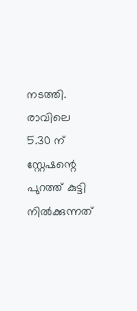നടത്തി. രാവിലെ 5.30 ന് സ്റ്റേഷന്റെ പുറത്ത് കുട്ടി നിൽക്കുന്നത്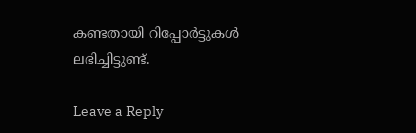കണ്ടതായി റിപ്പോർട്ടുകൾ ലഭിച്ചിട്ടുണ്ട്.

Leave a Reply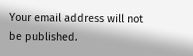Your email address will not be published.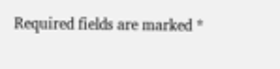Required fields are marked *